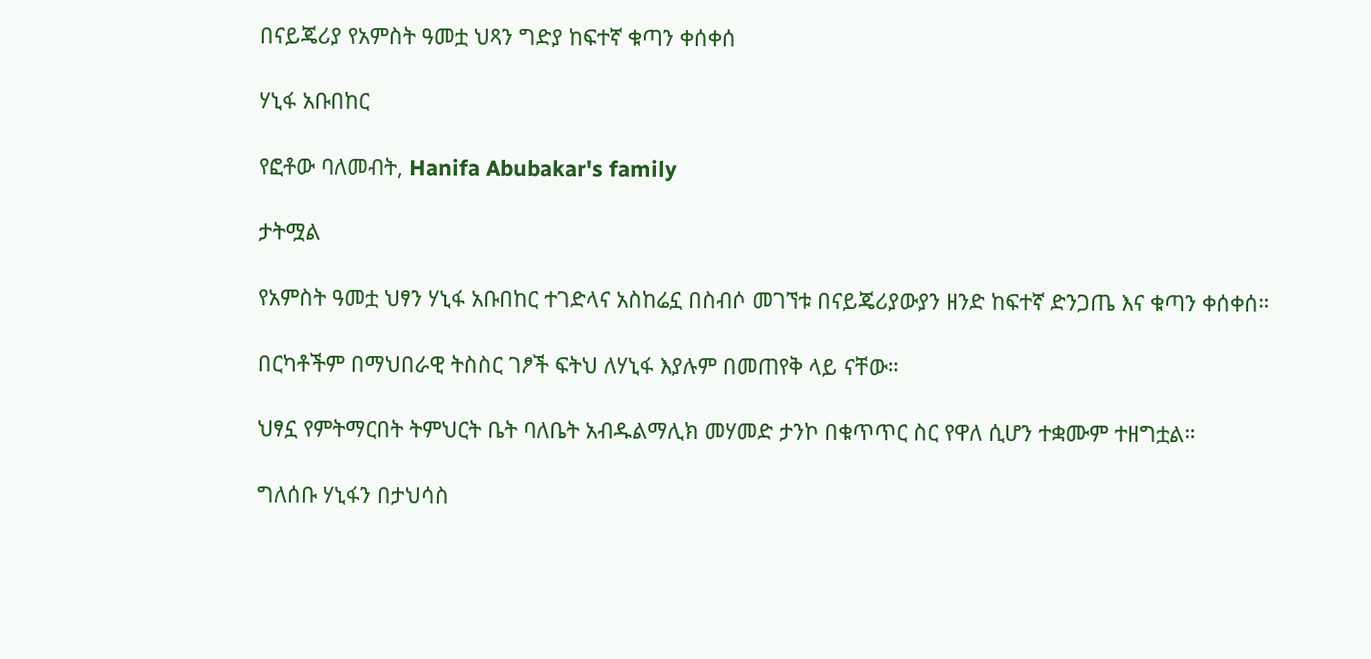በናይጄሪያ የአምስት ዓመቷ ህጻን ግድያ ከፍተኛ ቁጣን ቀሰቀሰ

ሃኒፋ አቡበከር

የፎቶው ባለመብት, Hanifa Abubakar's family

ታትሟል

የአምስት ዓመቷ ህፃን ሃኒፋ አቡበከር ተገድላና አስከሬኗ በስብሶ መገኘቱ በናይጄሪያውያን ዘንድ ከፍተኛ ድንጋጤ እና ቁጣን ቀሰቀሰ።

በርካቶችም በማህበራዊ ትስስር ገፆች ፍትህ ለሃኒፋ እያሉም በመጠየቅ ላይ ናቸው።

ህፃኗ የምትማርበት ትምህርት ቤት ባለቤት አብዱልማሊክ መሃመድ ታንኮ በቁጥጥር ስር የዋለ ሲሆን ተቋሙም ተዘግቷል።

ግለሰቡ ሃኒፋን በታህሳስ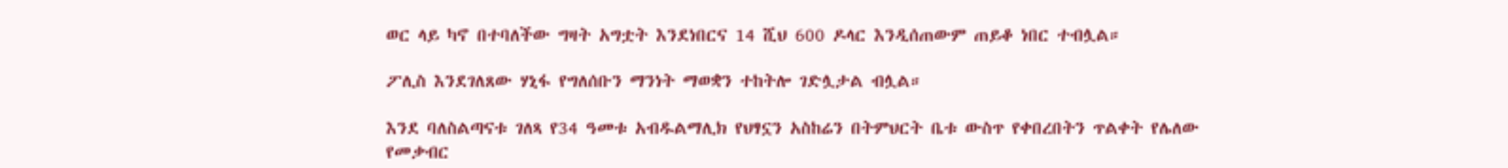ወር ላይ ካኖ በተባለችው ግዛት አግቷት እንደነበርና 14 ሺህ 600 ዶላር እንዲሰጠውም ጠይቆ ነበር ተብሏል።

ፖሊስ እንደገለጸው ሃኒፋ የግለሰቡን ማንነት ማወቋን ተከትሎ ገድሏታል ብሏል።

እንደ ባለስልጣናቱ ገለጻ የ34 ዓመቱ አብዱልማሊክ የህፃኗን አስከሬን በትምህርት ቤቱ ውስጥ የቀበረበትን ጥልቀት የሌለው የመቃብር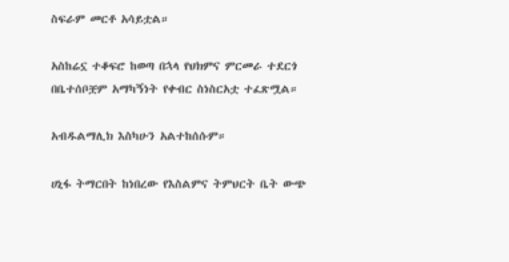ስፍራም መርቶ አሳይቷል።

አስከሬኗ ተቆፍሮ ከወጣ በኋላ የህክምና ምርመራ ተደርጎ በቤተሰቦቿም አማካኝነት የቀብር ስነስርአቷ ተፈጽሟል።

አብዱልማሊክ እስካሁን አልተከሰሱም።

ሀኒፋ ትማርበት ከነበረው የእስልምና ትምህርት ቤት ውጭ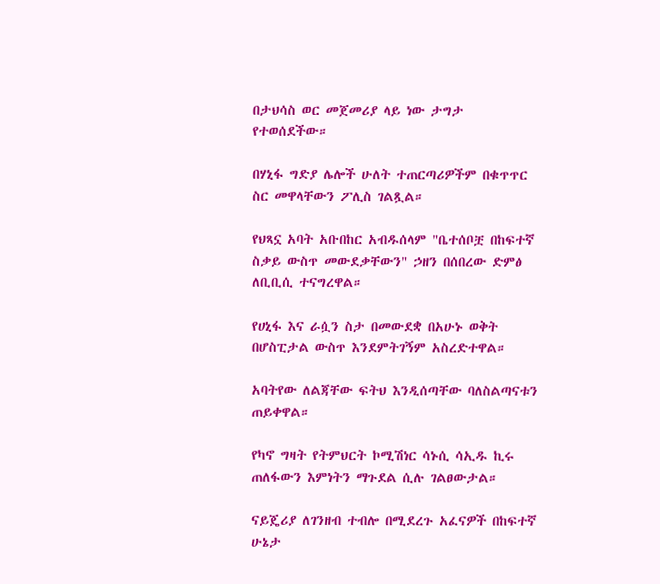በታህሳስ ወር መጀመሪያ ላይ ነው ታግታ የተወሰደችው።

በሃኒፋ ግድያ ሌሎች ሁለት ተጠርጣሪዎችም በቁጥጥር ስር መዋላቸውን ፖሊስ ገልጿል።

የህጻኗ አባት አቡበከር አብዱሰላም "ቤተሰቦቿ በከፍተኛ ስቃይ ውስጥ መውደቃቸውን" ኃዘን በሰበረው ድምፅ ለቢቢሲ ተናግረዋል።

የሀኒፋ እና ራሷን ስታ በመውደቋ በአሁኑ ወቅት በሆስፒታል ውስጥ እንደምትገኝም አስረድተዋል።

አባትየው ለልጃቸው ፍትህ እንዲሰጣቸው ባለስልጣናቱን ጠይቀዋል።

የካኖ ግዛት የትምህርት ኮሚሽነር ሳኑሲ ሳኢዱ ኪሩ ጠለፋውን እምነትን ማጉደል ሲሉ ገልፀውታል።

ናይጄሪያ ለገንዘብ ተብሎ በሚደረጉ አፈናዎች በከፍተኛ ሁኔታ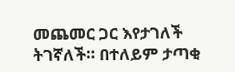መጨመር ጋር እየታገለች ትገኛለች። በተለይም ታጣቂ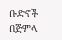ቡድኖች በጅምላ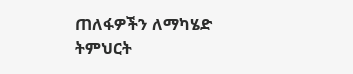ጠለፋዎችን ለማካሄድ ትምህርት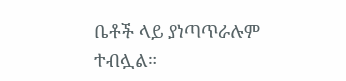ቤቶች ላይ ያነጣጥራሉም ተብሏል።